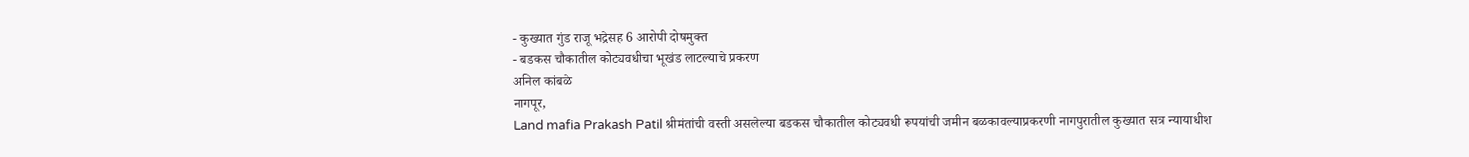- कुख्यात गुंड राजू भद्रेसह 6 आरोपी दोषमुक्त
- बडकस चौकातील कोट्यवधीचा भूखंड लाटल्याचे प्रकरण
अनिल कांबळे
नागपूर,
Land mafia Prakash Patil श्रीमंतांची वस्ती असलेल्या बडकस चौकातील कोट्यवधी रूपयांची जमीन बळकावल्याप्रकरणी नागपुरातील कुख्यात सत्र न्यायाधीश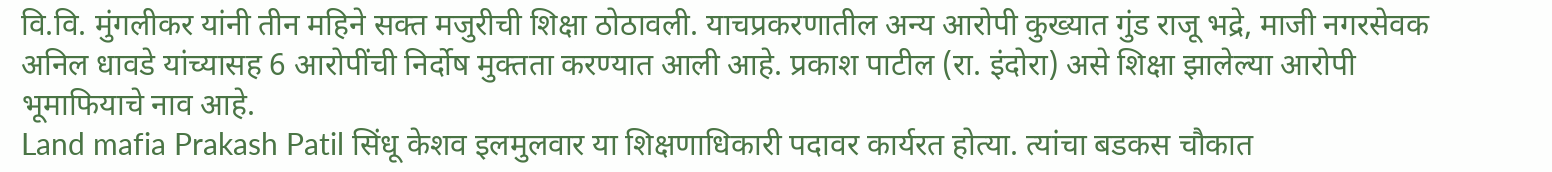वि.वि. मुंगलीकर यांनी तीन महिने सक्त मजुरीची शिक्षा ठोठावली. याचप्रकरणातील अन्य आरोपी कुख्यात गुंड राजू भद्रे, माजी नगरसेवक अनिल धावडे यांच्यासह 6 आरोपींची निर्दोष मुक्तता करण्यात आली आहे. प्रकाश पाटील (रा. इंदोरा) असे शिक्षा झालेल्या आरोपी भूमाफियाचे नाव आहे.
Land mafia Prakash Patil सिंधू केशव इलमुलवार या शिक्षणाधिकारी पदावर कार्यरत होत्या. त्यांचा बडकस चौकात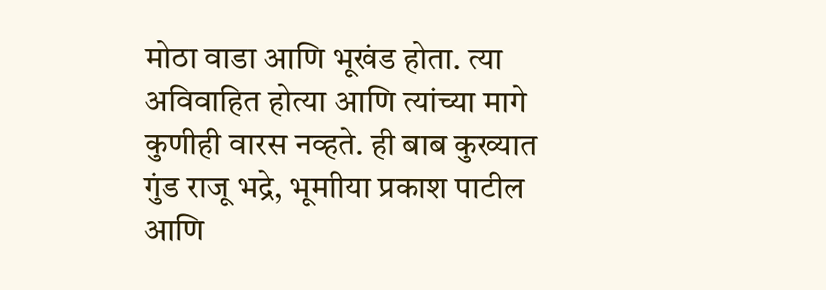मोठा वाडा आणि भूखंड होता. त्या अविवाहित होत्या आणि त्यांच्या मागे कुणीही वारस नव्हते. ही बाब कुख्यात गुंड राजू भद्रे, भूमाीया प्रकाश पाटील आणि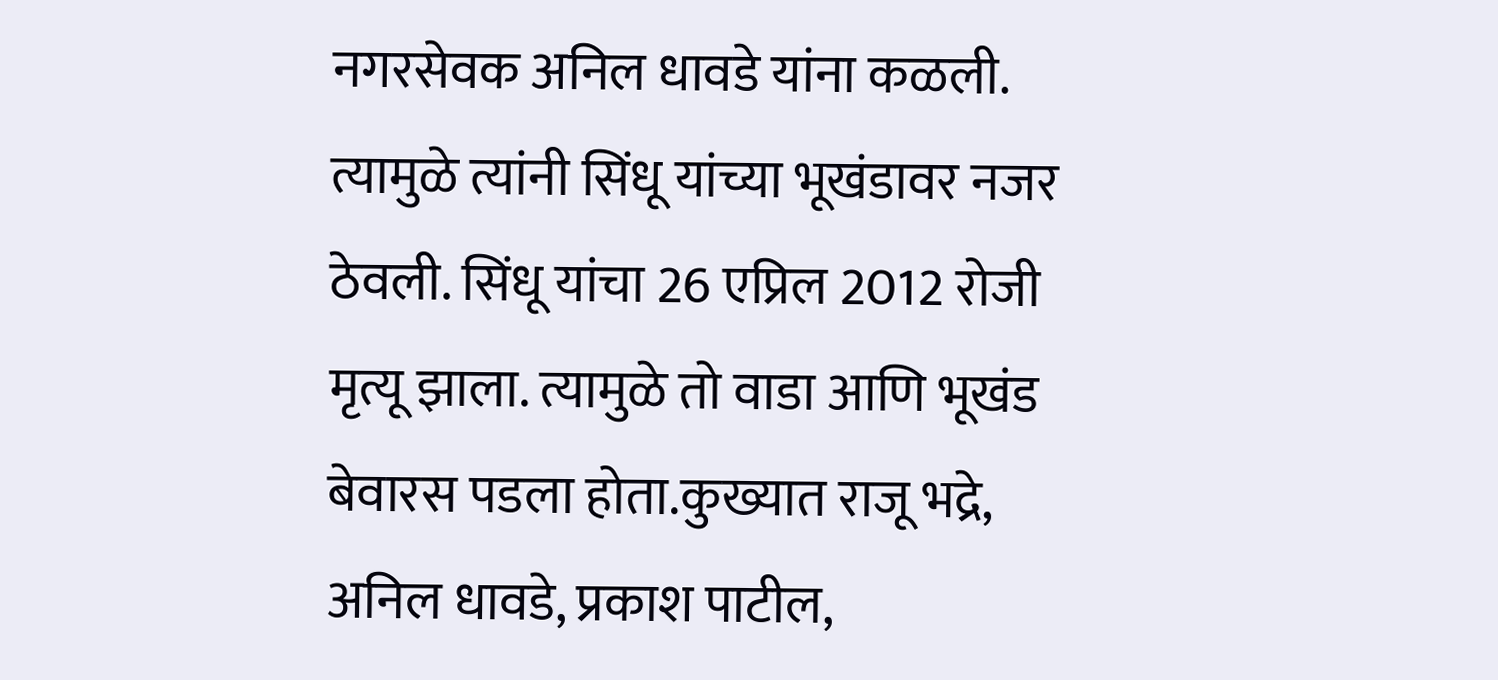नगरसेवक अनिल धावडे यांना कळली. त्यामुळे त्यांनी सिंधू यांच्या भूखंडावर नजर ठेवली. सिंधू यांचा 26 एप्रिल 2012 रोजी मृत्यू झाला. त्यामुळे तो वाडा आणि भूखंड बेवारस पडला होता.कुख्यात राजू भद्रे, अनिल धावडे, प्रकाश पाटील,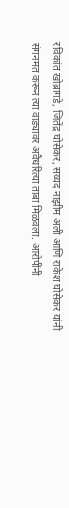रविकांत खोब्रागडे, जितेंद्र घोसेकर, सय्यद नाझीम अली आणि राकेश घोसेकर यांनी संगनमत करून त्या वाड्यावर अवैधरित्या ताबा मिळवला. आरोपींनी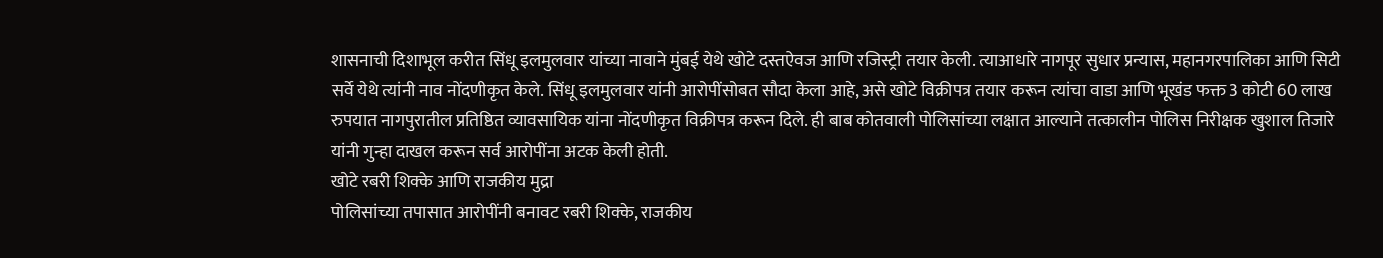शासनाची दिशाभूल करीत सिंधू इलमुलवार यांच्या नावाने मुंबई येथे खोटे दस्तऐवज आणि रजिस्ट्री तयार केली. त्याआधारे नागपूर सुधार प्रन्यास, महानगरपालिका आणि सिटी सर्वे येथे त्यांनी नाव नोंदणीकृत केले. सिंधू इलमुलवार यांनी आरोपींसोबत सौदा केला आहे, असे खोटे विक्रीपत्र तयार करून त्यांचा वाडा आणि भूखंड फक्त 3 कोटी 60 लाख रुपयात नागपुरातील प्रतिष्ठित व्यावसायिक यांना नोंदणीकृत विक्रीपत्र करून दिले. ही बाब कोतवाली पोलिसांच्या लक्षात आल्याने तत्कालीन पोलिस निरीक्षक खुशाल तिजारे यांनी गुन्हा दाखल करून सर्व आरोपींना अटक केली होती.
खोटे रबरी शिक्के आणि राजकीय मुद्रा
पोलिसांच्या तपासात आरोपींनी बनावट रबरी शिक्के, राजकीय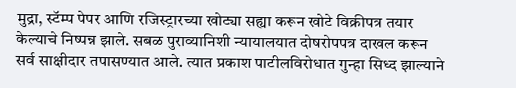मुद्रा, स्टॅम्प पेपर आणि रजिस्ट्रारच्या खोट्या सह्या करून खोटे विक्रीपत्र तयार केल्याचे निष्पन्न झाले. सबळ पुराव्यानिशी न्यायालयात दोषरोपपत्र दाखल करून सर्व साक्षीदार तपासण्यात आले. त्यात प्रकाश पाटीलविरोधात गुन्हा सिध्द झाल्याने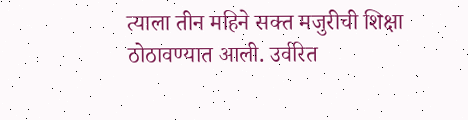त्याला तीन महिने सक्त मजुरीची शिक्षा ठोठावण्यात आली. उर्वरित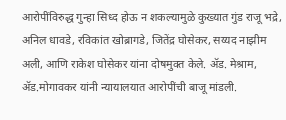आरोपींविरुद्ध गुन्हा सिध्द होऊ न शकल्यामुळे कुख्यात गुंड राजू भद्रे, अनिल धावडे, रविकांत खोब्रागडे, जितेंद्र घोसेकर, सय्यद नाझीम अली, आणि राकेश घोसेकर यांना दोषमुक्त केले. ॲड. मेश्राम, ॲड.मोगावकर यांनी न्यायालयात आरोपींची बाजू मांडली.